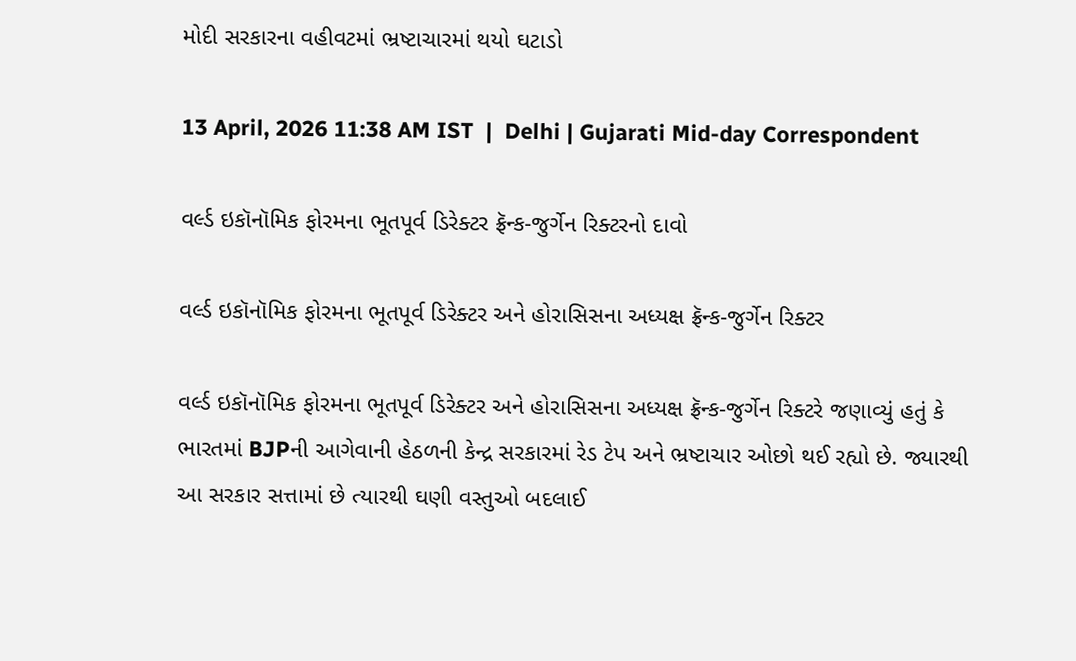મોદી સરકારના વહીવટમાં ભ્રષ્ટાચારમાં થયો ઘટાડો

13 April, 2026 11:38 AM IST  |  Delhi | Gujarati Mid-day Correspondent

વર્લ્ડ ઇકૉનૉમિક ફોરમના ભૂતપૂર્વ ડિરેક્ટર ફ્રૅન્ક-જુર્ગેન રિક્ટરનો દાવો

વર્લ્ડ ઇકૉનૉમિક ફોરમના ભૂતપૂર્વ ડિરેક્ટર અને હોરાસિસના અધ્યક્ષ ફ્રૅન્ક-જુર્ગેન રિક્ટર

વર્લ્ડ ઇકૉનૉમિક ફોરમના ભૂતપૂર્વ ડિરેક્ટર અને હોરાસિસના અધ્યક્ષ ફ્રૅન્ક-જુર્ગેન રિક્ટરે જણાવ્યું હતું કે ભારતમાં BJPની આગેવાની હેઠળની કેન્દ્ર સરકારમાં રેડ ટેપ અને ભ્રષ્ટાચાર ઓછો થઈ રહ્યો છે. જ્યારથી આ સરકાર સત્તામાં છે ત્યારથી ઘણી વસ્તુઓ બદલાઈ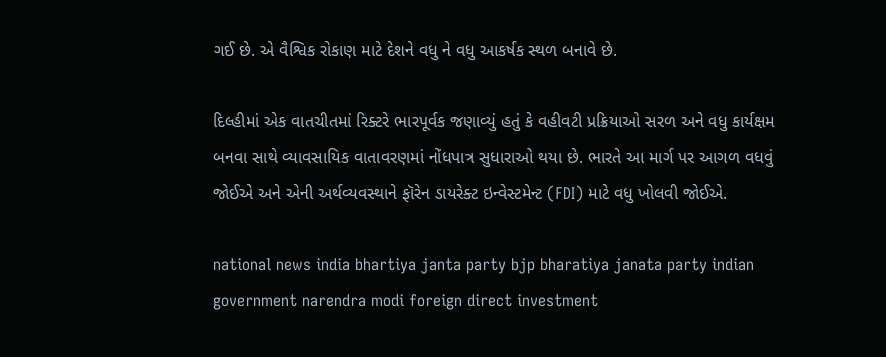ગઈ છે. એ વૈશ્વિક રોકાણ માટે દેશને વધુ ને વધુ આકર્ષક સ્થળ બનાવે છે.

દિલ્હીમાં એક વાતચીતમાં રિક્ટરે ભારપૂર્વક જણાવ્યું હતું કે વહીવટી પ્રક્રિયાઓ સરળ અને વધુ કાર્યક્ષમ બનવા સાથે વ્યાવસાયિક વાતાવરણમાં નોંધપાત્ર સુધારાઓ થયા છે. ભારતે આ માર્ગ પર આગળ વધવું જોઈએ અને એની અર્થવ્યવસ્થાને ફૉરેન ડાયરેક્ટ ઇન્વેસ્ટમેન્ટ (FDI) માટે વધુ ખોલવી જોઈએ.

national news india bhartiya janta party bjp bharatiya janata party indian government narendra modi foreign direct investment